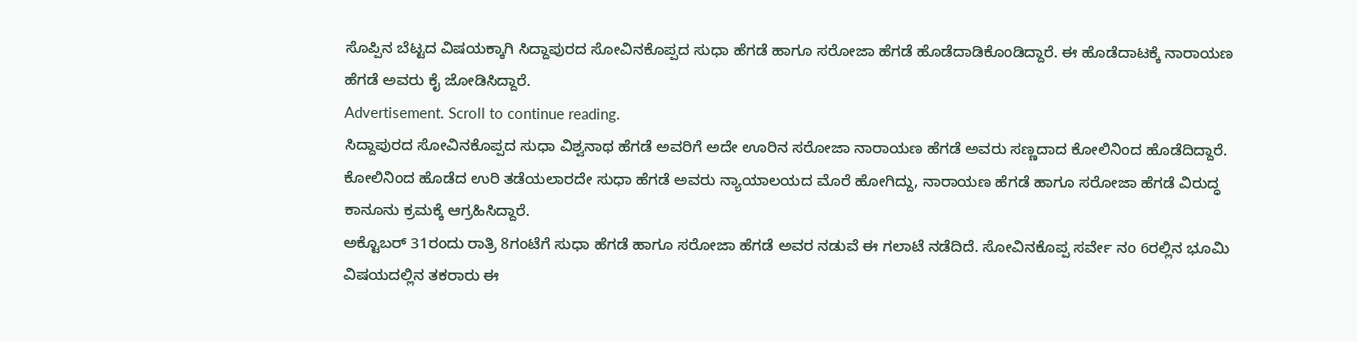ಸೊಪ್ಪಿನ ಬೆಟ್ಟದ ವಿಷಯಕ್ಕಾಗಿ ಸಿದ್ದಾಪುರದ ಸೋವಿನಕೊಪ್ಪದ ಸುಧಾ ಹೆಗಡೆ ಹಾಗೂ ಸರೋಜಾ ಹೆಗಡೆ ಹೊಡೆದಾಡಿಕೊಂಡಿದ್ದಾರೆ. ಈ ಹೊಡೆದಾಟಕ್ಕೆ ನಾರಾಯಣ ಹೆಗಡೆ ಅವರು ಕೈ ಜೋಡಿಸಿದ್ದಾರೆ.
Advertisement. Scroll to continue reading.
ಸಿದ್ದಾಪುರದ ಸೋವಿನಕೊಪ್ಪದ ಸುಧಾ ವಿಶ್ವನಾಥ ಹೆಗಡೆ ಅವರಿಗೆ ಅದೇ ಊರಿನ ಸರೋಜಾ ನಾರಾಯಣ ಹೆಗಡೆ ಅವರು ಸಣ್ಣದಾದ ಕೋಲಿನಿಂದ ಹೊಡೆದಿದ್ದಾರೆ. ಕೋಲಿನಿಂದ ಹೊಡೆದ ಉರಿ ತಡೆಯಲಾರದೇ ಸುಧಾ ಹೆಗಡೆ ಅವರು ನ್ಯಾಯಾಲಯದ ಮೊರೆ ಹೋಗಿದ್ದು, ನಾರಾಯಣ ಹೆಗಡೆ ಹಾಗೂ ಸರೋಜಾ ಹೆಗಡೆ ವಿರುದ್ಧ ಕಾನೂನು ಕ್ರಮಕ್ಕೆ ಆಗ್ರಹಿಸಿದ್ದಾರೆ.
ಅಕ್ಟೊಬರ್ 31ರಂದು ರಾತ್ರಿ 8ಗಂಟೆಗೆ ಸುಧಾ ಹೆಗಡೆ ಹಾಗೂ ಸರೋಜಾ ಹೆಗಡೆ ಅವರ ನಡುವೆ ಈ ಗಲಾಟೆ ನಡೆದಿದೆ. ಸೋವಿನಕೊಪ್ಪ ಸರ್ವೇ ನಂ 6ರಲ್ಲಿನ ಭೂಮಿ ವಿಷಯದಲ್ಲಿನ ತಕರಾರು ಈ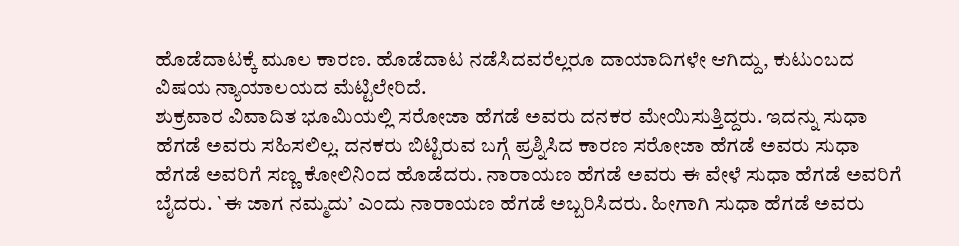ಹೊಡೆದಾಟಕ್ಕೆ ಮೂಲ ಕಾರಣ. ಹೊಡೆದಾಟ ನಡೆಸಿದವರೆಲ್ಲರೂ ದಾಯಾದಿಗಳೇ ಆಗಿದ್ದು, ಕುಟುಂಬದ ವಿಷಯ ನ್ಯಾಯಾಲಯದ ಮೆಟ್ಟಿಲೇರಿದೆ.
ಶುಕ್ರವಾರ ವಿವಾದಿತ ಭೂಮಿಯಲ್ಲಿ ಸರೋಜಾ ಹೆಗಡೆ ಅವರು ದನಕರ ಮೇಯಿಸುತ್ತಿದ್ದರು. ಇದನ್ನು ಸುಧಾ ಹೆಗಡೆ ಅವರು ಸಹಿಸಲಿಲ್ಲ. ದನಕರು ಬಿಟ್ಟಿರುವ ಬಗ್ಗೆ ಪ್ರಶ್ನಿಸಿದ ಕಾರಣ ಸರೋಜಾ ಹೆಗಡೆ ಅವರು ಸುಧಾ ಹೆಗಡೆ ಅವರಿಗೆ ಸಣ್ಣ ಕೋಲಿನಿಂದ ಹೊಡೆದರು. ನಾರಾಯಣ ಹೆಗಡೆ ಅವರು ಈ ವೇಳೆ ಸುಧಾ ಹೆಗಡೆ ಅವರಿಗೆ ಬೈದರು. `ಈ ಜಾಗ ನಮ್ಮದು’ ಎಂದು ನಾರಾಯಣ ಹೆಗಡೆ ಅಬ್ಬರಿಸಿದರು. ಹೀಗಾಗಿ ಸುಧಾ ಹೆಗಡೆ ಅವರು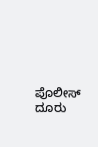ಪೊಲೀಸ್ ದೂರು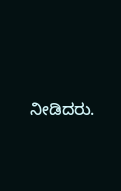ನೀಡಿದರು.